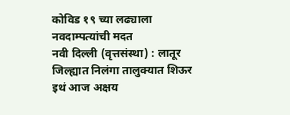कोविड १९ च्या लढ्याला नवदाम्पत्यांची मदत
नवी दिल्ली (वृत्तसंस्था) : लातूर जिल्ह्यात निलंगा तालुक्यात शिऊर इथं आज अक्षय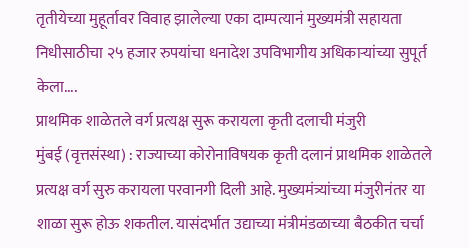तृतीयेच्या मुहूर्तावर विवाह झालेल्या एका दाम्पत्यानं मुख्यमंत्री सहायता निधीसाठीचा २५ हजार रुपयांचा धनादेश उपविभागीय अधिकाऱ्यांच्या सुपूर्त केला....
प्राथमिक शाळेतले वर्ग प्रत्यक्ष सुरू करायला कृती दलाची मंजुरी
मुंबई (वृत्तसंस्था) : राज्याच्या कोरोनाविषयक कृती दलानं प्राथमिक शाळेतले प्रत्यक्ष वर्ग सुरु करायला परवानगी दिली आहे. मुख्यमंत्र्यांच्या मंजुरीनंतर या शाळा सुरू होऊ शकतील. यासंदर्भात उद्याच्या मंत्रीमंडळाच्या बैठकीत चर्चा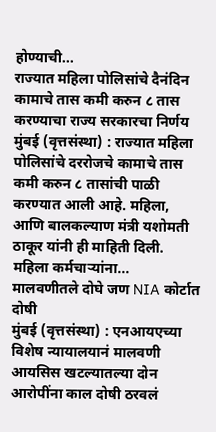होण्याची...
राज्यात महिला पोलिसांचे दैनंदिन कामाचे तास कमी करुन ८ तास करण्याचा राज्य सरकारचा निर्णय
मुंबई (वृत्तसंस्था) : राज्यात महिला पोलिसांचे दररोजचे कामाचे तास कमी करुन ८ तासांची पाळी करण्यात आली आहे. महिला, आणि बालकल्याण मंत्री यशोमती ठाकूर यांनी ही माहिती दिली. महिला कर्मचाऱ्यांना...
मालवणीतले दोघे जण NIA कोर्टात दोषी
मुंबई (वृत्तसंस्था) : एनआयएच्या विशेष न्यायालयानं मालवणी आयसिस खटल्यातल्या दोन आरोपींना काल दोषी ठरवलं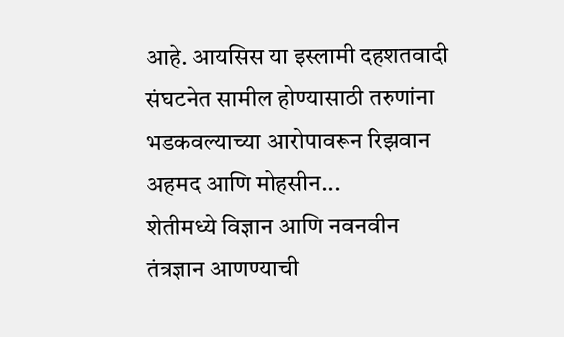आहे. आयसिस या इस्लामी दहशतवादी संघटनेत सामील होण्यासाठी तरुणांना भडकवल्याच्या आरोपावरून रिझवान अहमद आणि मोहसीन...
शेतीमध्ये विज्ञान आणि नवनवीन तंत्रज्ञान आणण्याची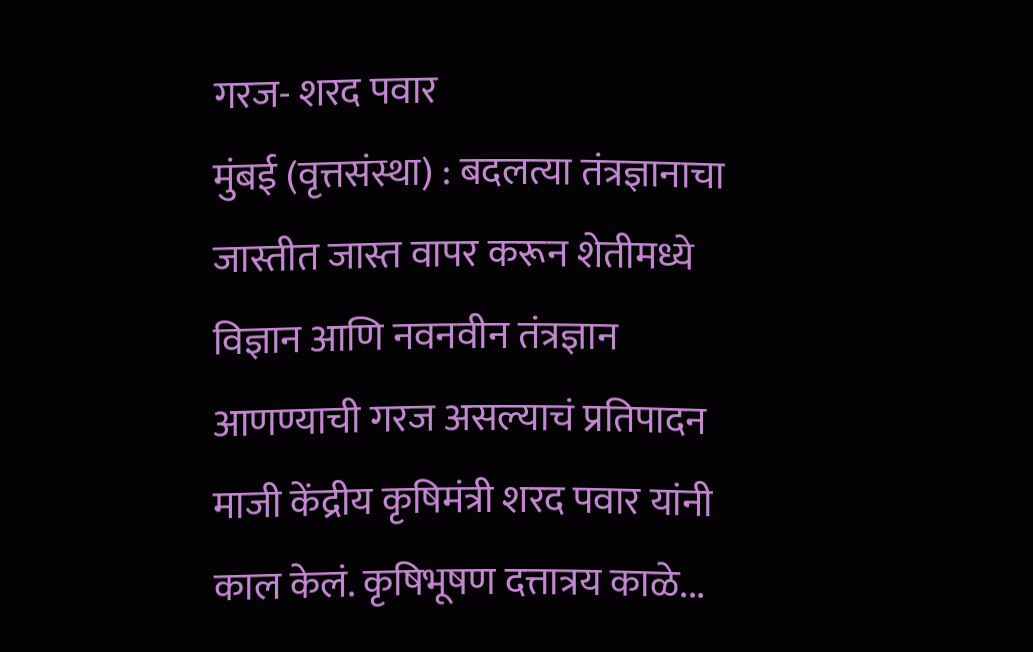गरज- शरद पवार
मुंबई (वृत्तसंस्था) : बदलत्या तंत्रज्ञानाचा जास्तीत जास्त वापर करून शेतीमध्ये विज्ञान आणि नवनवीन तंत्रज्ञान आणण्याची गरज असल्याचं प्रतिपादन माजी केंद्रीय कृषिमंत्री शरद पवार यांनी काल केलं. कृषिभूषण दत्तात्रय काळे...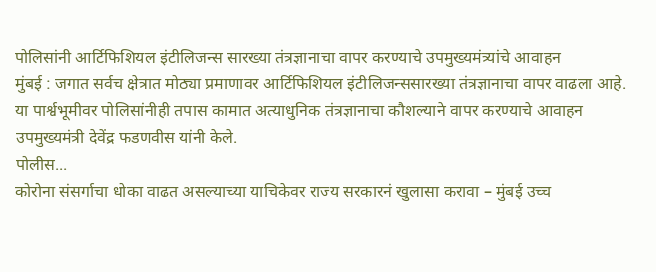पोलिसांनी आर्टिफिशियल इंटीलिजन्स सारख्या तंत्रज्ञानाचा वापर करण्याचे उपमुख्यमंत्र्यांचे आवाहन
मुंबई : जगात सर्वच क्षेत्रात मोठ्या प्रमाणावर आर्टिफिशियल इंटीलिजन्ससारख्या तंत्रज्ञानाचा वापर वाढला आहे. या पार्श्वभूमीवर पोलिसांनीही तपास कामात अत्याधुनिक तंत्रज्ञानाचा कौशल्याने वापर करण्याचे आवाहन उपमुख्यमंत्री देवेंद्र फडणवीस यांनी केले.
पोलीस...
कोरोना संसर्गाचा धोका वाढत असल्याच्या याचिकेवर राज्य सरकारनं खुलासा करावा – मुंबई उच्च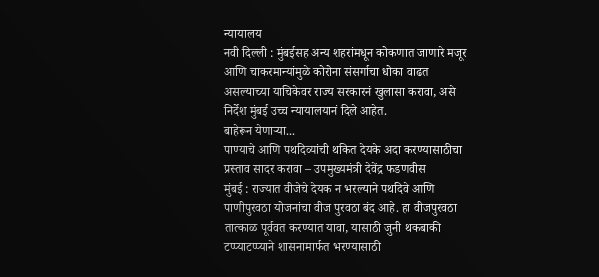न्यायालय
नवी दिल्ली : मुंबईसह अन्य शहरांमधून कोकणात जाणारे मजूर आणि चाकरमान्यांमुळे कोरोना संसर्गाचा धोका वाढत असल्याच्या याचिकेवर राज्य सरकारनं खुलासा करावा, असे निर्देश मुंबई उच्च न्यायालयानं दिले आहेत.
बाहेरून येणाऱ्या...
पाण्याचे आणि पथदिव्यांची थकित देयके अदा करण्यासाठीचा प्रस्ताव सादर करावा – उपमुख्यमंत्री देवेंद्र फडणवीस
मुंबई : राज्यात वीजेचे देयक न भरल्याने पथदिवे आणि पाणीपुरवठा योजनांचा वीज पुरवठा बंद आहे. हा वीजपुरवठा तात्काळ पूर्ववत करण्यात यावा, यासाठी जुनी थकबाकी टप्प्याटप्प्याने शासनामार्फत भरण्यासाठी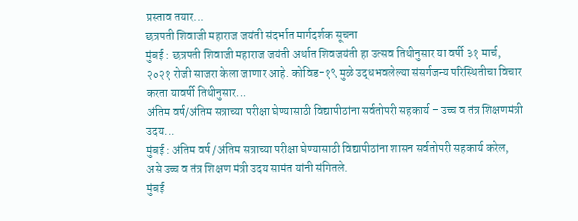प्रस्ताव तयार...
छत्रपती शिवाजी महाराज जयंती संदर्भात मार्गदर्शक सूचना
मुंबई : छत्रपती शिवाजी महाराज जयंती अर्थात शिवजयंती हा उत्सव तिथीनुसार या वर्षी ३१ मार्च, २०२१ रोजी साजरा केला जाणार आहे. कोविड-१९ मुळे उद्धभवलेल्या संसर्गजन्य परिस्थितीचा विचार करता यावर्षी तिथीनुसार...
अंतिम वर्ष/अंतिम सत्राच्या परीक्षा घेण्यासाठी विद्यापीठांना सर्वतोपरी सहकार्य – उच्च व तंत्र शिक्षणमंत्री उदय...
मुंबई : अंतिम वर्ष /अंतिम सत्राच्या परीक्षा घेण्यासाठी विद्यापीठांना शासन सर्वतोपरी सहकार्य करेल, असे उच्च व तंत्र शिक्षण मंत्री उदय सामंत यांनी संगितले.
मुंबई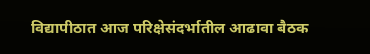विद्यापीठात आज परिक्षेसंदर्भातील आढावा बैठक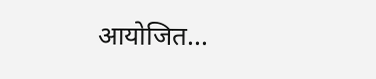आयोजित...